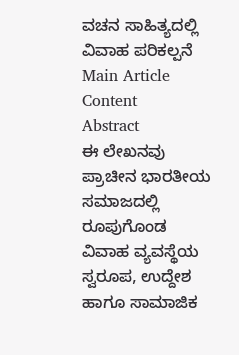ವಚನ ಸಾಹಿತ್ಯದಲ್ಲಿ ವಿವಾಹ ಪರಿಕಲ್ಪನೆ
Main Article Content
Abstract
ಈ ಲೇಖನವು ಪ್ರಾಚೀನ ಭಾರತೀಯ ಸಮಾಜದಲ್ಲಿ ರೂಪುಗೊಂಡ ವಿವಾಹ ವ್ಯವಸ್ಥೆಯ ಸ್ವರೂಪ, ಉದ್ದೇಶ ಹಾಗೂ ಸಾಮಾಜಿಕ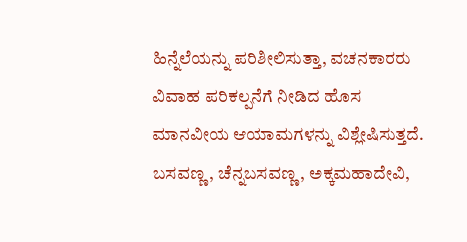ಹಿನ್ನೆಲೆಯನ್ನು ಪರಿಶೀಲಿಸುತ್ತಾ, ವಚನಕಾರರು ವಿವಾಹ ಪರಿಕಲ್ಪನೆಗೆ ನೀಡಿದ ಹೊಸ ಮಾನವೀಯ ಆಯಾಮಗಳನ್ನು ವಿಶ್ಲೇಷಿಸುತ್ತದೆ. ಬಸವಣ್ಣ, ಚೆನ್ನಬಸವಣ್ಣ, ಅಕ್ಕಮಹಾದೇವಿ,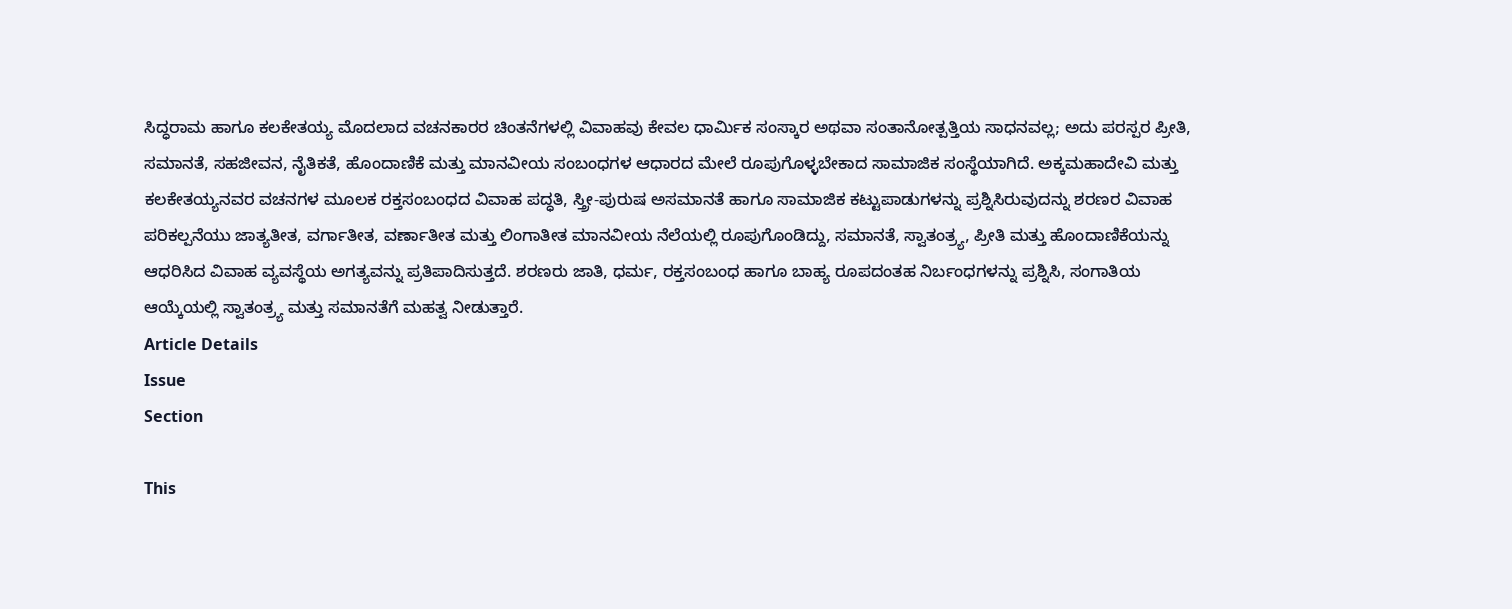ಸಿದ್ಧರಾಮ ಹಾಗೂ ಕಲಕೇತಯ್ಯ ಮೊದಲಾದ ವಚನಕಾರರ ಚಿಂತನೆಗಳಲ್ಲಿ ವಿವಾಹವು ಕೇವಲ ಧಾರ್ಮಿಕ ಸಂಸ್ಕಾರ ಅಥವಾ ಸಂತಾನೋತ್ಪತ್ತಿಯ ಸಾಧನವಲ್ಲ; ಅದು ಪರಸ್ಪರ ಪ್ರೀತಿ, ಸಮಾನತೆ, ಸಹಜೀವನ, ನೈತಿಕತೆ, ಹೊಂದಾಣಿಕೆ ಮತ್ತು ಮಾನವೀಯ ಸಂಬಂಧಗಳ ಆಧಾರದ ಮೇಲೆ ರೂಪುಗೊಳ್ಳಬೇಕಾದ ಸಾಮಾಜಿಕ ಸಂಸ್ಥೆಯಾಗಿದೆ. ಅಕ್ಕಮಹಾದೇವಿ ಮತ್ತು ಕಲಕೇತಯ್ಯನವರ ವಚನಗಳ ಮೂಲಕ ರಕ್ತಸಂಬಂಧದ ವಿವಾಹ ಪದ್ಧತಿ, ಸ್ತ್ರೀ-ಪುರುಷ ಅಸಮಾನತೆ ಹಾಗೂ ಸಾಮಾಜಿಕ ಕಟ್ಟುಪಾಡುಗಳನ್ನು ಪ್ರಶ್ನಿಸಿರುವುದನ್ನು ಶರಣರ ವಿವಾಹ ಪರಿಕಲ್ಪನೆಯು ಜಾತ್ಯತೀತ, ವರ್ಗಾತೀತ, ವರ್ಣಾತೀತ ಮತ್ತು ಲಿಂಗಾತೀತ ಮಾನವೀಯ ನೆಲೆಯಲ್ಲಿ ರೂಪುಗೊಂಡಿದ್ದು, ಸಮಾನತೆ, ಸ್ವಾತಂತ್ರ್ಯ, ಪ್ರೀತಿ ಮತ್ತು ಹೊಂದಾಣಿಕೆಯನ್ನು ಆಧರಿಸಿದ ವಿವಾಹ ವ್ಯವಸ್ಥೆಯ ಅಗತ್ಯವನ್ನು ಪ್ರತಿಪಾದಿಸುತ್ತದೆ. ಶರಣರು ಜಾತಿ, ಧರ್ಮ, ರಕ್ತಸಂಬಂಧ ಹಾಗೂ ಬಾಹ್ಯ ರೂಪದಂತಹ ನಿರ್ಬಂಧಗಳನ್ನು ಪ್ರಶ್ನಿಸಿ, ಸಂಗಾತಿಯ ಆಯ್ಕೆಯಲ್ಲಿ ಸ್ವಾತಂತ್ರ್ಯ ಮತ್ತು ಸಮಾನತೆಗೆ ಮಹತ್ವ ನೀಡುತ್ತಾರೆ.
Article Details
Issue
Section

This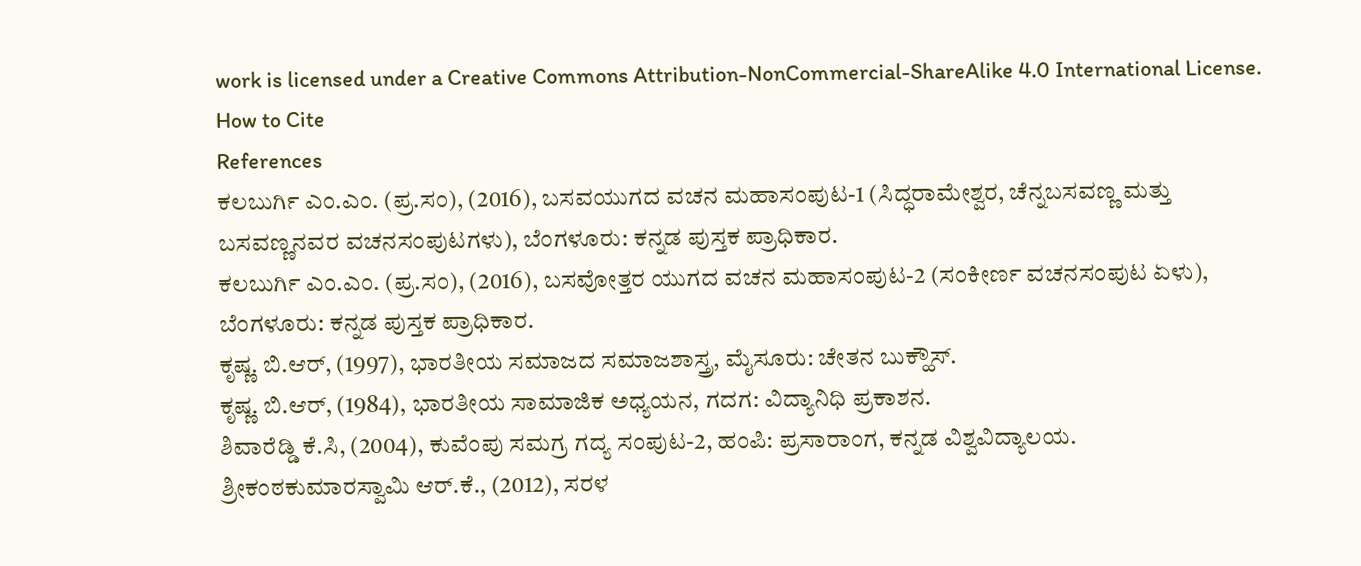work is licensed under a Creative Commons Attribution-NonCommercial-ShareAlike 4.0 International License.
How to Cite
References
ಕಲಬುರ್ಗಿ ಎಂ.ಎಂ. (ಪ್ರ.ಸಂ), (2016), ಬಸವಯುಗದ ವಚನ ಮಹಾಸಂಪುಟ-1 (ಸಿದ್ಧರಾಮೇಶ್ವರ, ಚೆನ್ನಬಸವಣ್ಣ ಮತ್ತು ಬಸವಣ್ಣನವರ ವಚನಸಂಪುಟಗಳು), ಬೆಂಗಳೂರು: ಕನ್ನಡ ಪುಸ್ತಕ ಪ್ರಾಧಿಕಾರ.
ಕಲಬುರ್ಗಿ ಎಂ.ಎಂ. (ಪ್ರ.ಸಂ), (2016), ಬಸವೋತ್ತರ ಯುಗದ ವಚನ ಮಹಾಸಂಪುಟ-2 (ಸಂಕೀರ್ಣ ವಚನಸಂಪುಟ ಏಳು), ಬೆಂಗಳೂರು: ಕನ್ನಡ ಪುಸ್ತಕ ಪ್ರಾಧಿಕಾರ.
ಕೃಷ್ಣ. ಬಿ.ಆರ್, (1997), ಭಾರತೀಯ ಸಮಾಜದ ಸಮಾಜಶಾಸ್ತ್ರ, ಮೈಸೂರು: ಚೇತನ ಬುಕ್ಹೌಸ್.
ಕೃಷ್ಣ. ಬಿ.ಆರ್, (1984), ಭಾರತೀಯ ಸಾಮಾಜಿಕ ಅಧ್ಯಯನ, ಗದಗ: ವಿದ್ಯಾನಿಧಿ ಪ್ರಕಾಶನ.
ಶಿವಾರೆಡ್ಡಿ ಕೆ.ಸಿ, (2004), ಕುವೆಂಪು ಸಮಗ್ರ ಗದ್ಯ ಸಂಪುಟ-2, ಹಂಪಿ: ಪ್ರಸಾರಾಂಗ, ಕನ್ನಡ ವಿಶ್ವವಿದ್ಯಾಲಯ.
ಶ್ರೀಕಂಠಕುಮಾರಸ್ವಾಮಿ ಆರ್.ಕೆ., (2012), ಸರಳ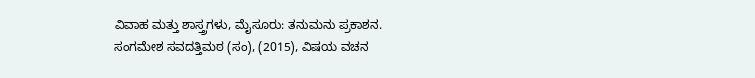ವಿವಾಹ ಮತ್ತು ಶಾಸ್ತ್ರಗಳು, ಮೈಸೂರು: ತನುಮನು ಪ್ರಕಾಶನ.
ಸಂಗಮೇಶ ಸವದತ್ತಿಮಠ (ಸಂ), (2015), ವಿಷಯ ವಚನ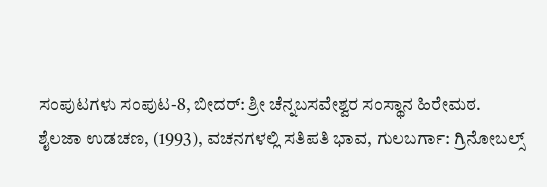ಸಂಪುಟಗಳು ಸಂಪುಟ-8, ಬೀದರ್: ಶ್ರೀ ಚೆನ್ನಬಸವೇಶ್ವರ ಸಂಸ್ಥಾನ ಹಿರೇಮಠ.
ಶೈಲಜಾ ಉಡಚಣ, (1993), ವಚನಗಳಲ್ಲಿ ಸತಿಪತಿ ಭಾವ, ಗುಲಬರ್ಗಾ: ಗ್ರಿನೋಬಲ್ಸ್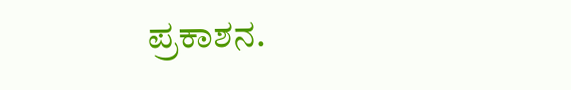ಪ್ರಕಾಶನ.